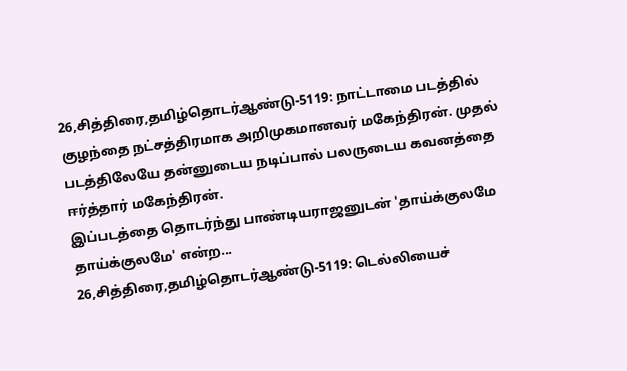26,சித்திரை,தமிழ்தொடர்ஆண்டு-5119: நாட்டாமை படத்தில் குழந்தை நட்சத்திரமாக அறிமுகமானவர் மகேந்திரன். முதல் படத்திலேயே தன்னுடைய நடிப்பால் பலருடைய கவனத்தை ஈர்த்தார் மகேந்திரன்.
இப்படத்தை தொடர்ந்து பாண்டியராஜனுடன் 'தாய்க்குலமே தாய்க்குலமே' என்ற...
26,சித்திரை,தமிழ்தொடர்ஆண்டு-5119: டெல்லியைச்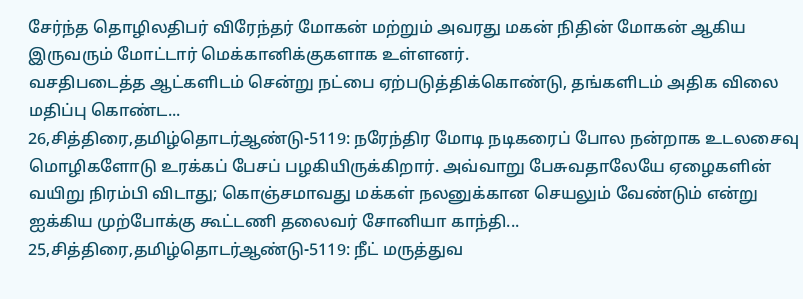சேர்ந்த தொழிலதிபர் விரேந்தர் மோகன் மற்றும் அவரது மகன் நிதின் மோகன் ஆகிய இருவரும் மோட்டார் மெக்கானிக்குகளாக உள்ளனர்.
வசதிபடைத்த ஆட்களிடம் சென்று நட்பை ஏற்படுத்திக்கொண்டு, தங்களிடம் அதிக விலை மதிப்பு கொண்ட...
26,சித்திரை,தமிழ்தொடர்ஆண்டு-5119: நரேந்திர மோடி நடிகரைப் போல நன்றாக உடலசைவு மொழிகளோடு உரக்கப் பேசப் பழகியிருக்கிறார். அவ்வாறு பேசுவதாலேயே ஏழைகளின் வயிறு நிரம்பி விடாது; கொஞ்சமாவது மக்கள் நலனுக்கான செயலும் வேண்டும் என்று ஐக்கிய முற்போக்கு கூட்டணி தலைவர் சோனியா காந்தி...
25,சித்திரை,தமிழ்தொடர்ஆண்டு-5119: நீட் மருத்துவ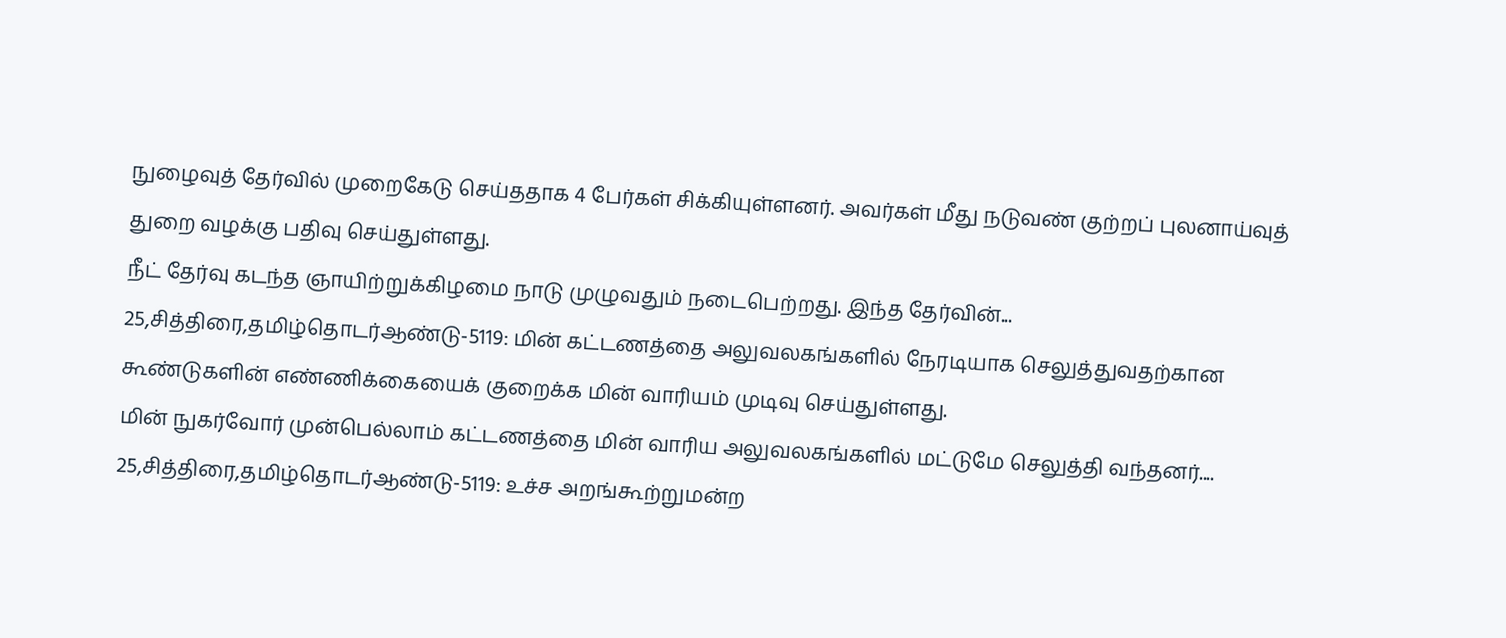நுழைவுத் தேர்வில் முறைகேடு செய்ததாக 4 பேர்கள் சிக்கியுள்ளனர். அவர்கள் மீது நடுவண் குற்றப் புலனாய்வுத் துறை வழக்கு பதிவு செய்துள்ளது.
நீட் தேர்வு கடந்த ஞாயிற்றுக்கிழமை நாடு முழுவதும் நடைபெற்றது. இந்த தேர்வின்...
25,சித்திரை,தமிழ்தொடர்ஆண்டு-5119: மின் கட்டணத்தை அலுவலகங்களில் நேரடியாக செலுத்துவதற்கான கூண்டுகளின் எண்ணிக்கையைக் குறைக்க மின் வாரியம் முடிவு செய்துள்ளது.
மின் நுகர்வோர் முன்பெல்லாம் கட்டணத்தை மின் வாரிய அலுவலகங்களில் மட்டுமே செலுத்தி வந்தனர்....
25,சித்திரை,தமிழ்தொடர்ஆண்டு-5119: உச்ச அறங்கூற்றுமன்ற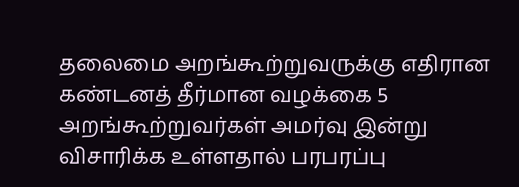தலைமை அறங்கூற்றுவருக்கு எதிரான கண்டனத் தீர்மான வழக்கை 5 அறங்கூற்றுவர்கள் அமர்வு இன்று விசாரிக்க உள்ளதால் பரபரப்பு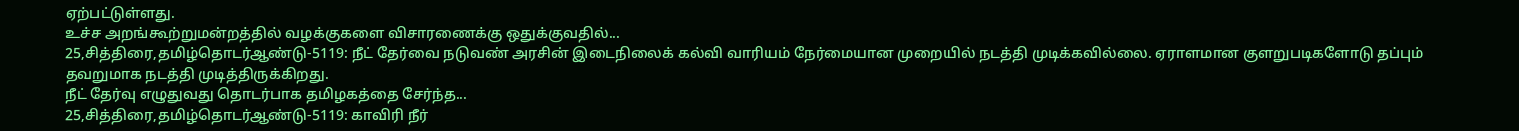ஏற்பட்டுள்ளது.
உச்ச அறங்கூற்றுமன்றத்தில் வழக்குகளை விசாரணைக்கு ஒதுக்குவதில்...
25,சித்திரை,தமிழ்தொடர்ஆண்டு-5119: நீட் தேர்வை நடுவண் அரசின் இடைநிலைக் கல்வி வாரியம் நேர்மையான முறையில் நடத்தி முடிக்கவில்லை. ஏராளமான குளறுபடிகளோடு தப்பும் தவறுமாக நடத்தி முடித்திருக்கிறது.
நீட் தேர்வு எழுதுவது தொடர்பாக தமிழகத்தை சேர்ந்த...
25,சித்திரை,தமிழ்தொடர்ஆண்டு-5119: காவிரி நீர்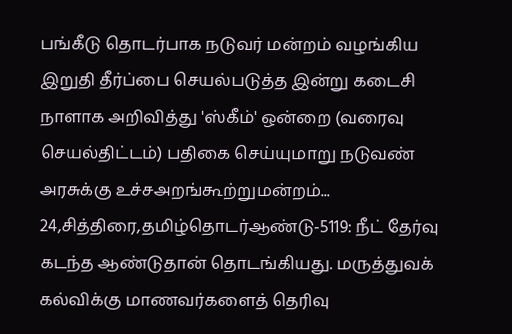பங்கீடு தொடர்பாக நடுவர் மன்றம் வழங்கிய இறுதி தீர்ப்பை செயல்படுத்த இன்று கடைசி நாளாக அறிவித்து 'ஸ்கீம்' ஒன்றை (வரைவு செயல்திட்டம்) பதிகை செய்யுமாறு நடுவண் அரசுக்கு உச்சஅறங்கூற்றுமன்றம்...
24,சித்திரை,தமிழ்தொடர்ஆண்டு-5119: நீட் தேர்வு கடந்த ஆண்டுதான் தொடங்கியது. மருத்துவக் கல்விக்கு மாணவர்களைத் தெரிவு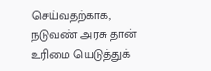செய்வதற்காக, நடுவண் அரசு தான் உரிமை யெடுத்துக்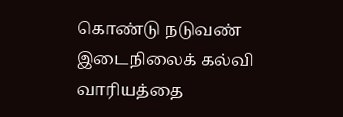கொண்டு நடுவண் இடைநிலைக் கல்வி வாரியத்தை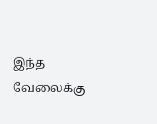இந்த வேலைக்கு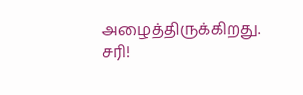அழைத்திருக்கிறது.
சரி!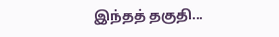இந்தத் தகுதி...